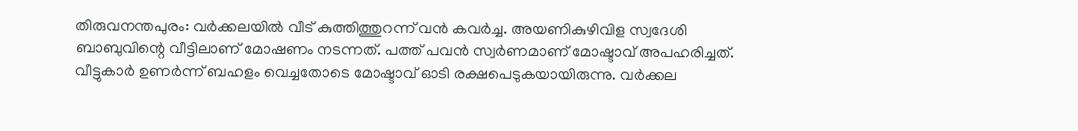തിരുവനന്തപുരം: വർക്കലയിൽ വീട് കുത്തിത്തുറന്ന് വൻ കവർച്ച. അയണികുഴിവിള സ്വദേശി ബാബുവിന്റെ വീട്ടിലാണ് മോഷണം നടന്നത്. പത്ത് പവൻ സ്വർണമാണ് മോഷ്ടാവ് അപഹരിച്ചത്. വീട്ടുകാർ ഉണർന്ന് ബഹളം വെച്ചതോടെ മോഷ്ടാവ് ഓടി രക്ഷപെടുകയായിരുന്നു. വർക്കല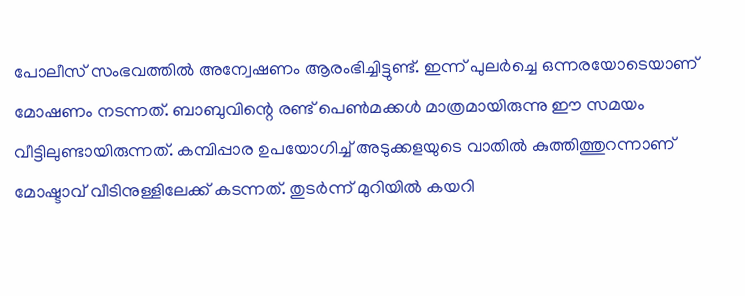പോലീസ് സംഭവത്തിൽ അന്വേഷണം ആരംഭിച്ചിട്ടുണ്ട്. ഇന്ന് പുലർച്ചെ ഒന്നരയോടെയാണ് മോഷണം നടന്നത്. ബാബുവിന്റെ രണ്ട് പെൺമക്കൾ മാത്രമായിരുന്നു ഈ സമയം വീട്ടിലുണ്ടായിരുന്നത്. കമ്പിപ്പാര ഉപയോഗിച്ച് അടുക്കളയുടെ വാതിൽ കുത്തിത്തുറന്നാണ് മോഷ്ടാവ് വീടിനുള്ളിലേക്ക് കടന്നത്. തുടർന്ന് മുറിയിൽ കയറി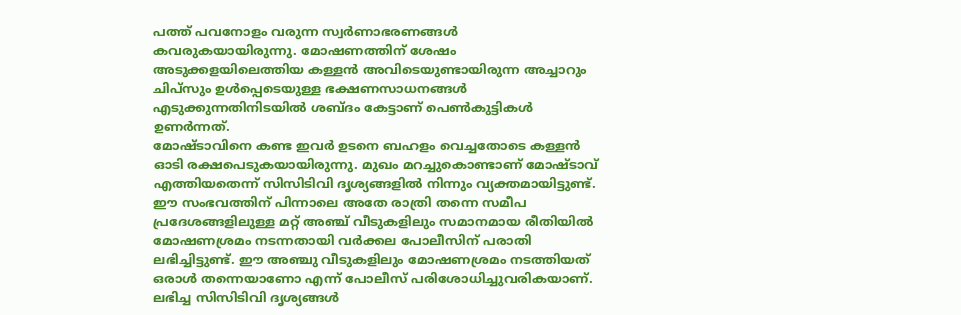പത്ത് പവനോളം വരുന്ന സ്വർണാഭരണങ്ങൾ കവരുകയായിരുന്നു. മോഷണത്തിന് ശേഷം അടുക്കളയിലെത്തിയ കള്ളൻ അവിടെയുണ്ടായിരുന്ന അച്ചാറും ചിപ്സും ഉൾപ്പെടെയുള്ള ഭക്ഷണസാധനങ്ങൾ എടുക്കുന്നതിനിടയിൽ ശബ്ദം കേട്ടാണ് പെൺകുട്ടികൾ ഉണർന്നത്.
മോഷ്ടാവിനെ കണ്ട ഇവർ ഉടനെ ബഹളം വെച്ചതോടെ കള്ളൻ ഓടി രക്ഷപെടുകയായിരുന്നു. മുഖം മറച്ചുകൊണ്ടാണ് മോഷ്ടാവ് എത്തിയതെന്ന് സിസിടിവി ദൃശ്യങ്ങളിൽ നിന്നും വ്യക്തമായിട്ടുണ്ട്. ഈ സംഭവത്തിന് പിന്നാലെ അതേ രാത്രി തന്നെ സമീപ പ്രദേശങ്ങളിലുള്ള മറ്റ് അഞ്ച് വീടുകളിലും സമാനമായ രീതിയിൽ മോഷണശ്രമം നടന്നതായി വർക്കല പോലീസിന് പരാതി ലഭിച്ചിട്ടുണ്ട്. ഈ അഞ്ചു വീടുകളിലും മോഷണശ്രമം നടത്തിയത് ഒരാൾ തന്നെയാണോ എന്ന് പോലീസ് പരിശോധിച്ചുവരികയാണ്. ലഭിച്ച സിസിടിവി ദൃശ്യങ്ങൾ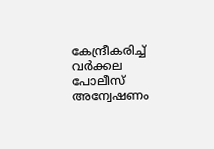കേന്ദ്രീകരിച്ച് വർക്കല പോലീസ് അന്വേഷണം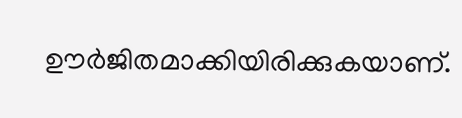ഊർജിതമാക്കിയിരിക്കുകയാണ്.